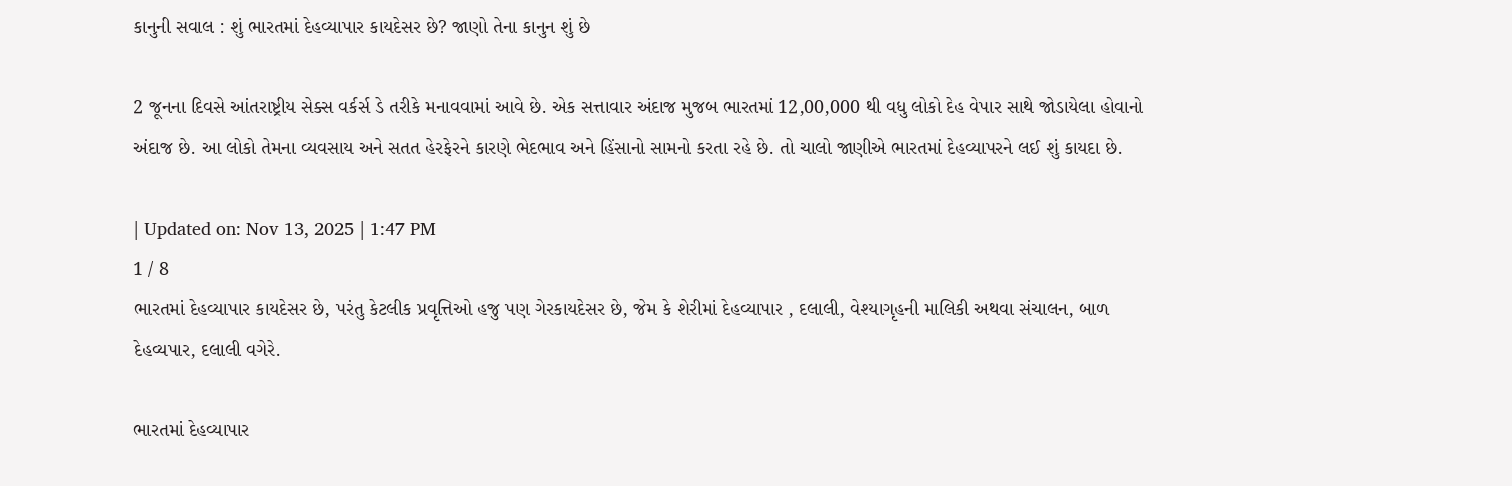કાનુની સવાલ : શું ભારતમાં દેહવ્યાપાર કાયદેસર છે? જાણો તેના કાનુન શું છે

2 જૂનના દિવસે આંતરાષ્ટ્રીય સેક્સ વર્કર્સ ડે તરીકે મનાવવામાં આવે છે. એક સત્તાવાર અંદાજ મુજબ ભારતમાં 12,00,000 થી વધુ લોકો દેહ વેપાર સાથે જોડાયેલા હોવાનો અંદાજ છે. આ લોકો તેમના વ્યવસાય અને સતત હેરફેરને કારણે ભેદભાવ અને હિંસાનો સામનો કરતા રહે છે. તો ચાલો જાણીએ ભારતમાં દેહવ્યાપરને લઈ શું કાયદા છે.

| Updated on: Nov 13, 2025 | 1:47 PM
1 / 8
ભારતમાં દેહવ્યાપાર કાયદેસર છે, પરંતુ કેટલીક પ્રવૃત્તિઓ હજુ પણ ગેરકાયદેસર છે, જેમ કે શેરીમાં દેહવ્યાપાર , દલાલી, વેશ્યાગૃહની માલિકી અથવા સંચાલન, બાળ દેહવ્યપાર, દલાલી વગેરે.

ભારતમાં દેહવ્યાપાર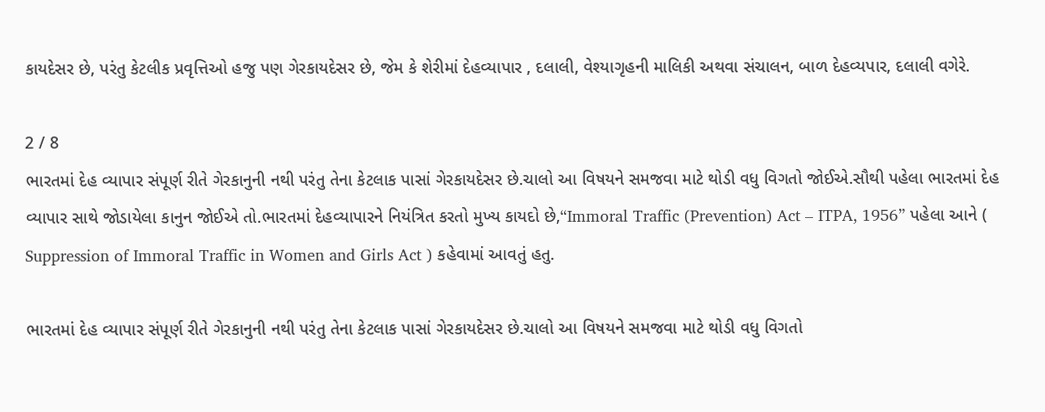કાયદેસર છે, પરંતુ કેટલીક પ્રવૃત્તિઓ હજુ પણ ગેરકાયદેસર છે, જેમ કે શેરીમાં દેહવ્યાપાર , દલાલી, વેશ્યાગૃહની માલિકી અથવા સંચાલન, બાળ દેહવ્યપાર, દલાલી વગેરે.

2 / 8
ભારતમાં દેહ વ્યાપાર સંપૂર્ણ રીતે ગેરકાનુની નથી પરંતુ તેના કેટલાક પાસાં ગેરકાયદેસર છે.ચાલો આ વિષયને સમજવા માટે થોડી વધુ વિગતો જોઈએ.સૌથી પહેલા ભારતમાં દેહ વ્યાપાર સાથે જોડાયેલા કાનુન જોઈએ તો.ભારતમાં દેહવ્યાપારને નિયંત્રિત કરતો મુખ્ય કાયદો છે,“Immoral Traffic (Prevention) Act – ITPA, 1956” પહેલા આને ( Suppression of Immoral Traffic in Women and Girls Act ) કહેવામાં આવતું હતુ.

ભારતમાં દેહ વ્યાપાર સંપૂર્ણ રીતે ગેરકાનુની નથી પરંતુ તેના કેટલાક પાસાં ગેરકાયદેસર છે.ચાલો આ વિષયને સમજવા માટે થોડી વધુ વિગતો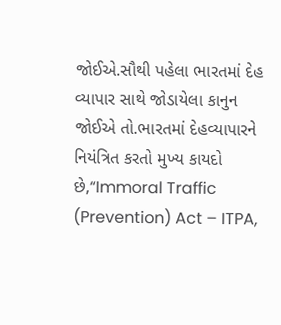જોઈએ.સૌથી પહેલા ભારતમાં દેહ વ્યાપાર સાથે જોડાયેલા કાનુન જોઈએ તો.ભારતમાં દેહવ્યાપારને નિયંત્રિત કરતો મુખ્ય કાયદો છે,“Immoral Traffic (Prevention) Act – ITPA,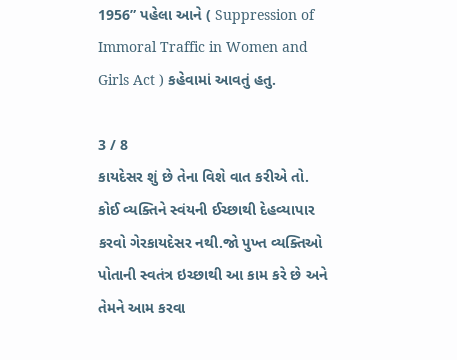1956” પહેલા આને ( Suppression of Immoral Traffic in Women and Girls Act ) કહેવામાં આવતું હતુ.

3 / 8
કાયદેસર શું છે તેના વિશે વાત કરીએ તો. કોઈ વ્યક્તિને સ્વંયની ઈચ્છાથી દેહવ્યાપાર કરવો ગેરકાયદેસર નથી.જો પુખ્ત વ્યક્તિઓ પોતાની સ્વતંત્ર ઇચ્છાથી આ કામ કરે છે અને તેમને આમ કરવા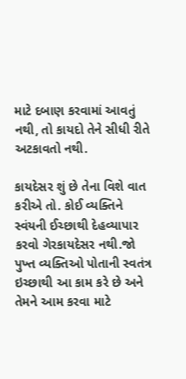માટે દબાણ કરવામાં આવતું નથી, તો કાયદો તેને સીધી રીતે અટકાવતો નથી.

કાયદેસર શું છે તેના વિશે વાત કરીએ તો. કોઈ વ્યક્તિને સ્વંયની ઈચ્છાથી દેહવ્યાપાર કરવો ગેરકાયદેસર નથી.જો પુખ્ત વ્યક્તિઓ પોતાની સ્વતંત્ર ઇચ્છાથી આ કામ કરે છે અને તેમને આમ કરવા માટે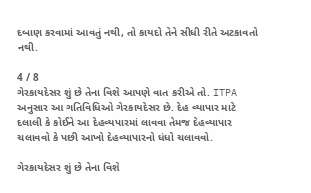દબાણ કરવામાં આવતું નથી, તો કાયદો તેને સીધી રીતે અટકાવતો નથી.

4 / 8
ગેરકાયદેસર શું છે તેના વિશે આપણે વાત કરીએ તો. ITPA અનુસાર આ ગતિવિધિઓ ગેરકાયદેસર છે. દેહ વ્યાપાર માટે દલાલી કે કોઈને આ દેહવ્યપારમાં લાવવા તેમજ દેહવ્યાપાર ચલાવવો કે પછી આખો દેહવ્યાપારનો ધંધો ચલાવવો.

ગેરકાયદેસર શું છે તેના વિશે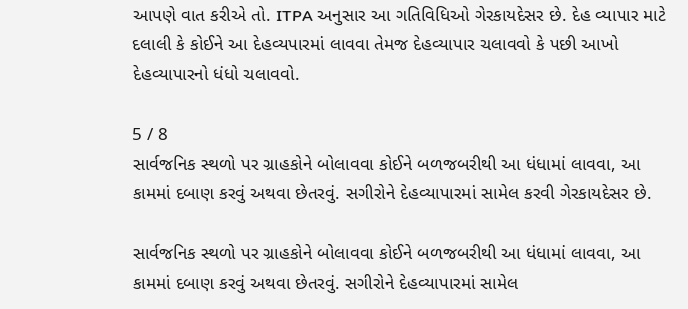આપણે વાત કરીએ તો. ITPA અનુસાર આ ગતિવિધિઓ ગેરકાયદેસર છે. દેહ વ્યાપાર માટે દલાલી કે કોઈને આ દેહવ્યપારમાં લાવવા તેમજ દેહવ્યાપાર ચલાવવો કે પછી આખો દેહવ્યાપારનો ધંધો ચલાવવો.

5 / 8
સાર્વજનિક સ્થળો પર ગ્રાહકોને બોલાવવા કોઈને બળજબરીથી આ ધંધામાં લાવવા, આ કામમાં દબાણ કરવું અથવા છેતરવું. સગીરોને દેહવ્યાપારમાં સામેલ કરવી ગેરકાયદેસર છે.

સાર્વજનિક સ્થળો પર ગ્રાહકોને બોલાવવા કોઈને બળજબરીથી આ ધંધામાં લાવવા, આ કામમાં દબાણ કરવું અથવા છેતરવું. સગીરોને દેહવ્યાપારમાં સામેલ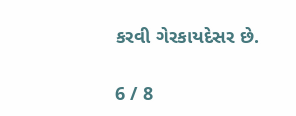કરવી ગેરકાયદેસર છે.

6 / 8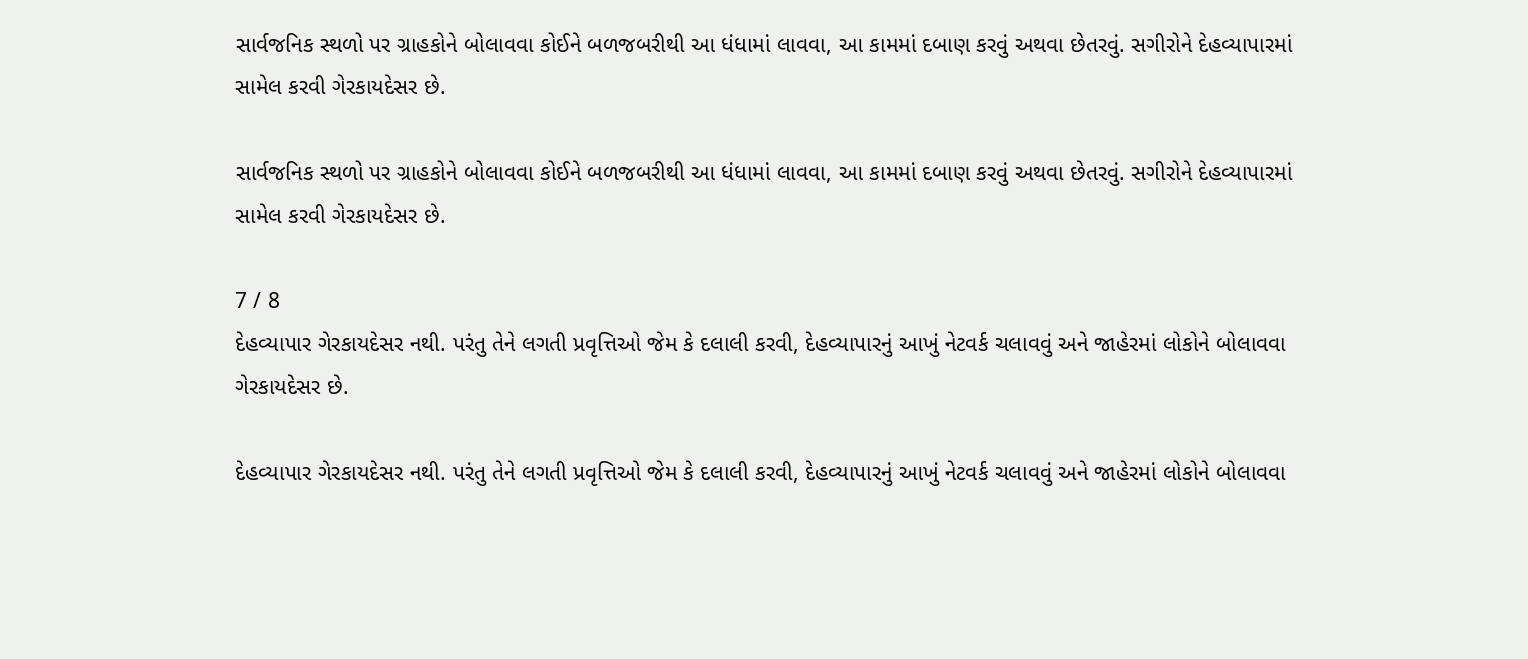સાર્વજનિક સ્થળો પર ગ્રાહકોને બોલાવવા કોઈને બળજબરીથી આ ધંધામાં લાવવા, આ કામમાં દબાણ કરવું અથવા છેતરવું. સગીરોને દેહવ્યાપારમાં સામેલ કરવી ગેરકાયદેસર છે.

સાર્વજનિક સ્થળો પર ગ્રાહકોને બોલાવવા કોઈને બળજબરીથી આ ધંધામાં લાવવા, આ કામમાં દબાણ કરવું અથવા છેતરવું. સગીરોને દેહવ્યાપારમાં સામેલ કરવી ગેરકાયદેસર છે.

7 / 8
દેહવ્યાપાર ગેરકાયદેસર નથી. પરંતુ તેને લગતી પ્રવૃત્તિઓ જેમ કે દલાલી કરવી, દેહવ્યાપારનું આખું નેટવર્ક ચલાવવું અને જાહેરમાં લોકોને બોલાવવા ગેરકાયદેસર છે.

દેહવ્યાપાર ગેરકાયદેસર નથી. પરંતુ તેને લગતી પ્રવૃત્તિઓ જેમ કે દલાલી કરવી, દેહવ્યાપારનું આખું નેટવર્ક ચલાવવું અને જાહેરમાં લોકોને બોલાવવા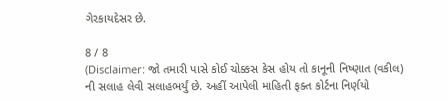ગેરકાયદેસર છે.

8 / 8
(Disclaimer: જો તમારી પાસે કોઈ ચોક્કસ કેસ હોય તો કાનૂની નિષ્ણાત (વકીલ) ની સલાહ લેવી સલાહભર્યું છે. અહીં આપેલી માહિતી ફક્ત કોર્ટના નિર્ણયો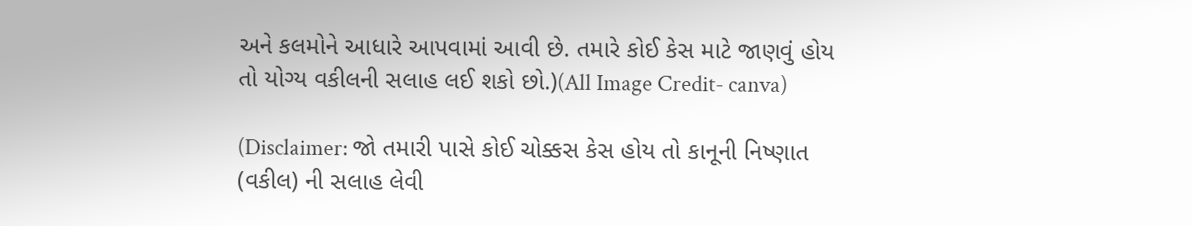અને કલમોને આધારે આપવામાં આવી છે. તમારે કોઈ કેસ માટે જાણવું હોય તો યોગ્ય વકીલની સલાહ લઈ શકો છો.)(All Image Credit- canva)

(Disclaimer: જો તમારી પાસે કોઈ ચોક્કસ કેસ હોય તો કાનૂની નિષ્ણાત (વકીલ) ની સલાહ લેવી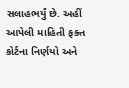સલાહભર્યું છે. અહીં આપેલી માહિતી ફક્ત કોર્ટના નિર્ણયો અને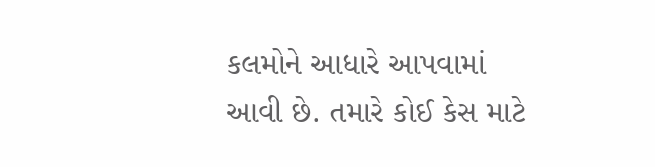કલમોને આધારે આપવામાં આવી છે. તમારે કોઈ કેસ માટે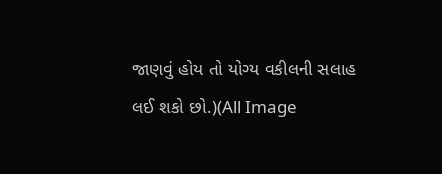જાણવું હોય તો યોગ્ય વકીલની સલાહ લઈ શકો છો.)(All Image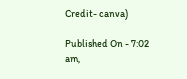Credit- canva)

Published On - 7:02 am,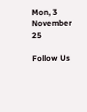Mon, 3 November 25

Follow Us